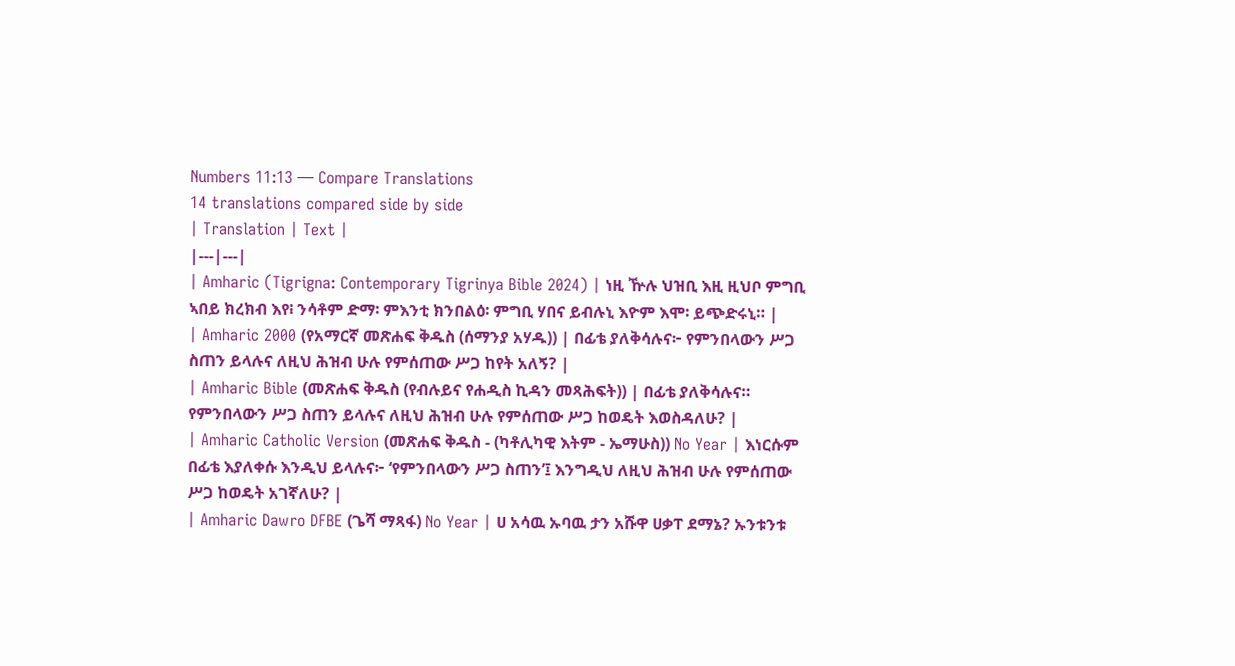Numbers 11:13 — Compare Translations
14 translations compared side by side
| Translation | Text |
|---|---|
| Amharic (Tigrigna: Contemporary Tigrinya Bible 2024) | ነዚ ዅሉ ህዝቢ እዚ ዚህቦ ምግቢ ኣበይ ክረክብ እየ፧ ንሳቶም ድማ፡ ምእንቲ ክንበልዕ፡ ምግቢ ሃበና ይብሉኒ እዮም እሞ፡ ይጭድሩኒ። |
| Amharic 2000 (የአማርኛ መጽሐፍ ቅዱስ (ሰማንያ አሃዱ)) | በፊቴ ያለቅሳሉና፦ የምንበላውን ሥጋ ስጠን ይላሉና ለዚህ ሕዝብ ሁሉ የምሰጠው ሥጋ ከየት አለኝ? |
| Amharic Bible (መጽሐፍ ቅዱስ (የብሉይና የሐዲስ ኪዳን መጻሕፍት)) | በፊቴ ያለቅሳሉና። የምንበላውን ሥጋ ስጠን ይላሉና ለዚህ ሕዝብ ሁሉ የምሰጠው ሥጋ ከወዴት እወስዳለሁ? |
| Amharic Catholic Version (መጽሐፍ ቅዱስ - (ካቶሊካዊ እትም - ኤማሁስ)) No Year | እነርሱም በፊቴ እያለቀሱ እንዲህ ይላሉና፦ ‘የምንበላውን ሥጋ ስጠን’፤ እንግዲህ ለዚህ ሕዝብ ሁሉ የምሰጠው ሥጋ ከወዴት አገኛለሁ? |
| Amharic Dawro DFBE (ጌሻ ማጻፋ) No Year | ሀ አሳዉ ኡባዉ ታን አሹዋ ሀቃፐ ደማኔ? ኡንቱንቱ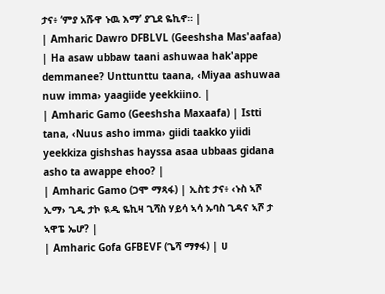ታና፥ ‘ምያ አሹዋ ኑዉ እማ’ ያጊደ ዬኪኖ። |
| Amharic Dawro DFBLVL (Geeshsha Mas'aafaa) | Ha asaw ubbaw taani ashuwaa hak'appe demmanee? Unttunttu taana, ‹Miyaa ashuwaa nuw imma› yaagiide yeekkiino. |
| Amharic Gamo (Geeshsha Maxaafa) | Istti tana, ‹Nuus asho imma› giidi taakko yiidi yeekkiza gishshas hayssa asaa ubbaas gidana asho ta awappe ehoo? |
| Amharic Gamo (ጋሞ ማጻፋ) | ኢስቲ ታና፥ ‹ኑስ ኣሾ ኢማ› ጊዲ ታኮ ዪዲ ዬኪዛ ጊሻስ ሃይሳ ኣሳ ኡባስ ጊዳና ኣሾ ታ ኣዋፔ ኤሆ? |
| Amharic Gofa GFBEVF (ጌሻ ማፃፋ) | ሀ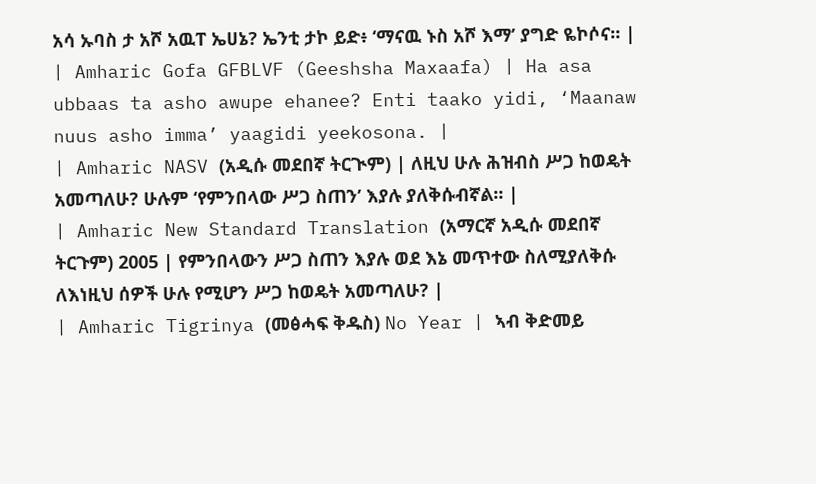አሳ ኡባስ ታ አሾ አዉፐ ኤሀኔ? ኤንቲ ታኮ ይድ፥ ‘ማናዉ ኑስ አሾ እማ’ ያግድ ዬኮሶና። |
| Amharic Gofa GFBLVF (Geeshsha Maxaafa) | Ha asa ubbaas ta asho awupe ehanee? Enti taako yidi, ‘Maanaw nuus asho imma’ yaagidi yeekosona. |
| Amharic NASV (አዲሱ መደበኛ ትርጒም) | ለዚህ ሁሉ ሕዝብስ ሥጋ ከወዴት አመጣለሁ? ሁሉም ‘የምንበላው ሥጋ ስጠን’ እያሉ ያለቅሱብኛል። |
| Amharic New Standard Translation (አማርኛ አዲሱ መደበኛ ትርጉም) 2005 | የምንበላውን ሥጋ ስጠን እያሉ ወደ እኔ መጥተው ስለሚያለቅሱ ለእነዚህ ሰዎች ሁሉ የሚሆን ሥጋ ከወዴት አመጣለሁ? |
| Amharic Tigrinya (መፅሓፍ ቅዱስ) No Year | ኣብ ቅድመይ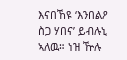እናበኸዩ ‘እንበልዖ ስጋ ሃበና’ ይብሉኒ ኣለዉ። ነዝ ዅሉ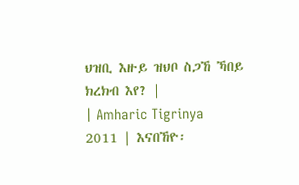ህዝቢ እዙይ ዝህቦ ስጋኸ ኻበይ ክረክብ እየ? |
| Amharic Tigrinya 2011 | እናበኸዮ፡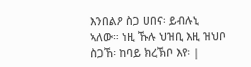እንበልዖ ስጋ ሀበና፡ ይብሉኒ ኣለው። ነዚ ኹሉ ህዝቢ እዚ ዝህቦ ስጋኸ፡ ከባይ ክረኽቦ እየ፡ |